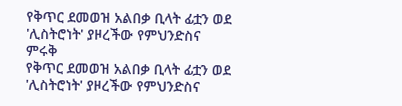የቅጥር ደመወዝ አልበቃ ቢላት ፊቷን ወደ 'ሊስትሮነት' ያዞረችው የምህንድስና ምሩቅ
የቅጥር ደመወዝ አልበቃ ቢላት ፊቷን ወደ 'ሊስትሮነት' ያዞረችው የምህንድስና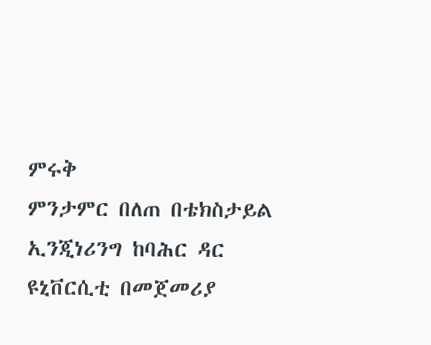ምሩቅ
ምንታምር በለጠ በቴክስታይል ኢንጂነሪንግ ከባሕር ዳር ዩኒቨርሲቲ በመጀመሪያ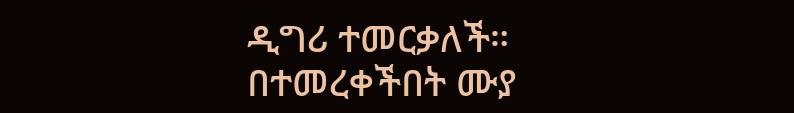ዲግሪ ተመርቃለች።
በተመረቀችበት ሙያ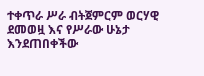ተቀጥራ ሥራ ብትጀምርም ወርሃዊ ደመወዟ እና የሥራው ሁኔታ እንደጠበቀችው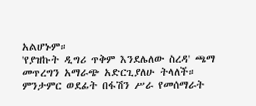አልሆኑም።
'የያዝኩት ዲግሪ ጥቅም እንደሌለው ስረዳ' ጫማ መጥረግን አማራጭ አድርጊያለሁ ትላለች።
ምንታምር ወደፊት በፋሽን ሥራ የመሰማራት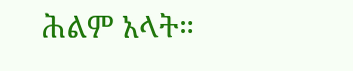ሕልም አላት።